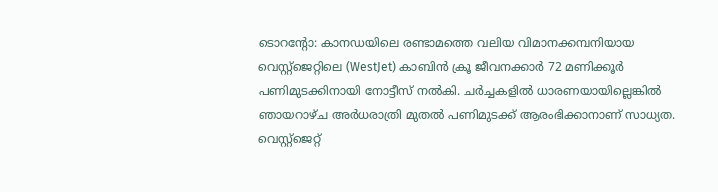ടൊറന്റോ: കാനഡയിലെ രണ്ടാമത്തെ വലിയ വിമാനക്കമ്പനിയായ വെസ്റ്റ്ജെറ്റിലെ (WestJet) കാബിൻ ക്രൂ ജീവനക്കാർ 72 മണിക്കൂർ പണിമുടക്കിനായി നോട്ടീസ് നൽകി. ചർച്ചകളിൽ ധാരണയായില്ലെങ്കിൽ ഞായറാഴ്ച അർധരാത്രി മുതൽ പണിമുടക്ക് ആരംഭിക്കാനാണ് സാധ്യത.
വെസ്റ്റ്ജെറ്റ്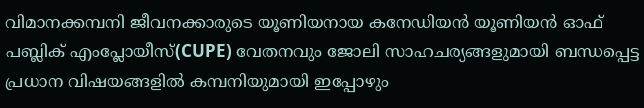വിമാനക്കമ്പനി ജീവനക്കാരുടെ യൂണിയനായ കനേഡിയൻ യൂണിയൻ ഓഫ് പബ്ലിക് എംപ്ലോയീസ്(CUPE) വേതനവും ജോലി സാഹചര്യങ്ങളുമായി ബന്ധപ്പെട്ട പ്രധാന വിഷയങ്ങളിൽ കമ്പനിയുമായി ഇപ്പോഴും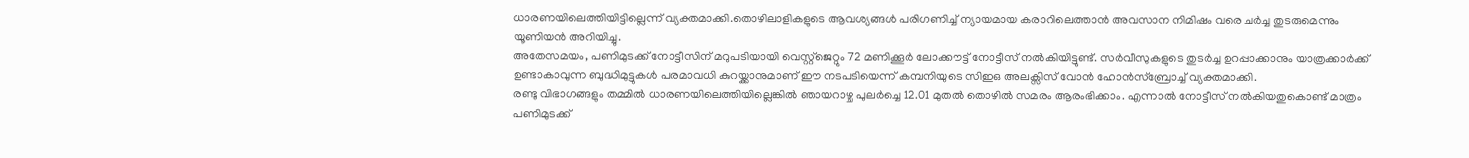ധാരണയിലെത്തിയിട്ടില്ലെന്ന് വ്യക്തമാക്കി.തൊഴിലാളികളുടെ ആവശ്യങ്ങൾ പരിഗണിച്ച് ന്യായമായ കരാറിലെത്താൻ അവസാന നിമിഷം വരെ ചർച്ച തുടരുമെന്നും യൂണിയൻ അറിയിച്ചു.
അതേസമയം, പണിമുടക്ക് നോട്ടീസിന് മറുപടിയായി വെസ്റ്റ്ജെറ്റും 72 മണിക്കൂർ ലോക്കൗട്ട് നോട്ടീസ് നൽകിയിട്ടുണ്ട്. സർവീസുകളുടെ തുടർച്ച ഉറപ്പാക്കാനും യാത്രക്കാർക്ക് ഉണ്ടാകാവുന്ന ബുദ്ധിമുട്ടുകൾ പരമാവധി കുറയ്ക്കാനുമാണ് ഈ നടപടിയെന്ന് കമ്പനിയുടെ സിഇഒ അലക്സിസ് വോൻ ഹോൻസ്ബ്രോച്ച് വ്യക്തമാക്കി.
രണ്ടു വിഭാഗങ്ങളും തമ്മിൽ ധാരണയിലെത്തിയില്ലെങ്കിൽ ഞായറാഴ്ച പുലർച്ചെ 12.01 മുതൽ തൊഴിൽ സമരം ആരംഭിക്കാം. എന്നാൽ നോട്ടീസ് നൽകിയതുകൊണ്ട് മാത്രം പണിമുടക്ക്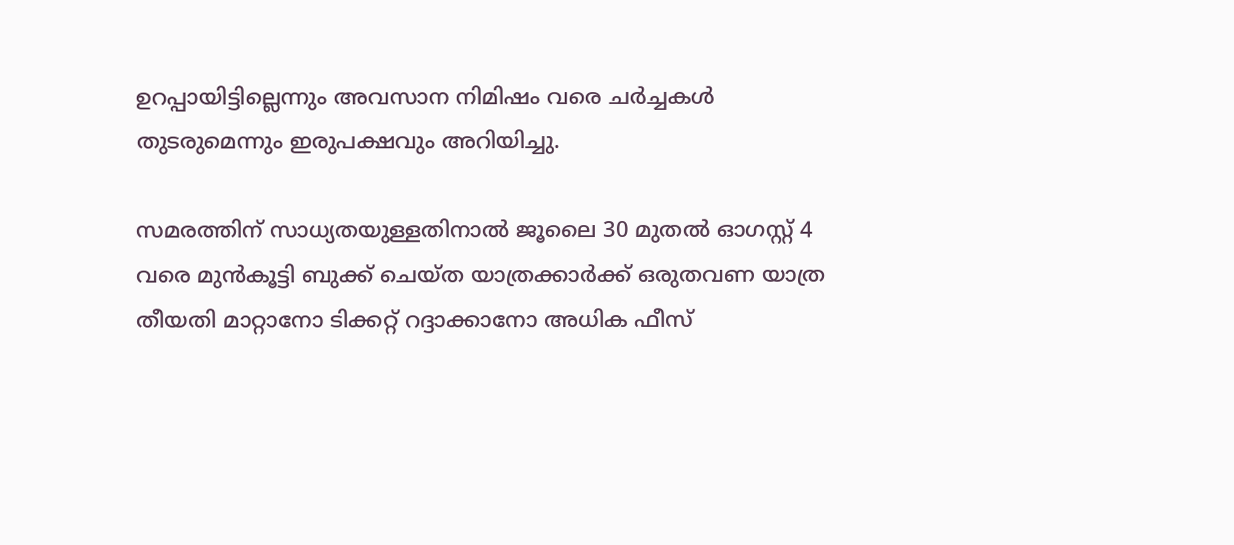ഉറപ്പായിട്ടില്ലെന്നും അവസാന നിമിഷം വരെ ചർച്ചകൾ തുടരുമെന്നും ഇരുപക്ഷവും അറിയിച്ചു.

സമരത്തിന് സാധ്യതയുള്ളതിനാൽ ജൂലൈ 30 മുതൽ ഓഗസ്റ്റ് 4 വരെ മുൻകൂട്ടി ബുക്ക് ചെയ്ത യാത്രക്കാർക്ക് ഒരുതവണ യാത്ര തീയതി മാറ്റാനോ ടിക്കറ്റ് റദ്ദാക്കാനോ അധിക ഫീസ്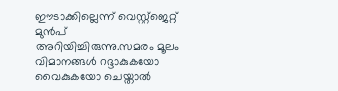ഈടാക്കില്ലെന്ന് വെസ്റ്റ്ജെറ്റ് മുൻപ് അറിയിച്ചിരുന്നു.സമരം മൂലം വിമാനങ്ങൾ റദ്ദാകുകയോ വൈകുകയോ ചെയ്താൽ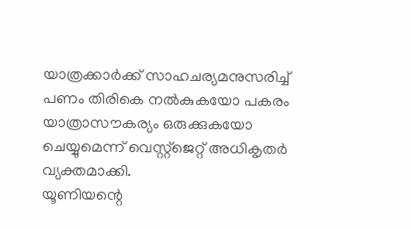യാത്രക്കാർക്ക് സാഹചര്യമനുസരിച്ച് പണം തിരികെ നൽകുകയോ പകരം യാത്രാസൗകര്യം ഒരുക്കുകയോ ചെയ്യുമെന്ന് വെസ്റ്റ്ജെറ്റ് അധികൃതർ വ്യക്തമാക്കി.
യൂണിയന്റെ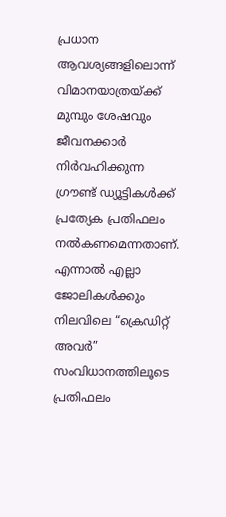പ്രധാന ആവശ്യങ്ങളിലൊന്ന് വിമാനയാത്രയ്ക്ക് മുമ്പും ശേഷവും ജീവനക്കാർ നിർവഹിക്കുന്ന ഗ്രൗണ്ട് ഡ്യൂട്ടികൾക്ക് പ്രത്യേക പ്രതിഫലം നൽകണമെന്നതാണ്. എന്നാൽ എല്ലാ ജോലികൾക്കും നിലവിലെ “ക്രെഡിറ്റ് അവർ” സംവിധാനത്തിലൂടെ പ്രതിഫലം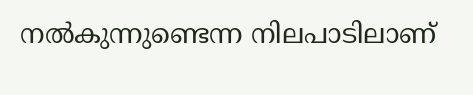നൽകുന്നുണ്ടെന്ന നിലപാടിലാണ്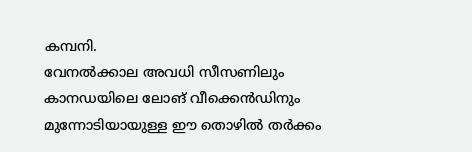കമ്പനി.
വേനൽക്കാല അവധി സീസണിലും കാനഡയിലെ ലോങ് വീക്കെൻഡിനും മുന്നോടിയായുള്ള ഈ തൊഴിൽ തർക്കം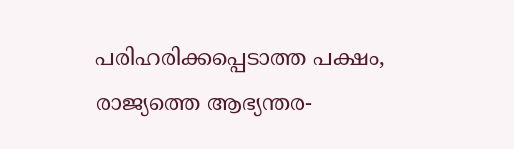പരിഹരിക്കപ്പെടാത്ത പക്ഷം, രാജ്യത്തെ ആഭ്യന്തര-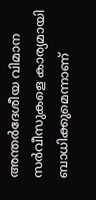അന്തർദേശീയ വിമാന സർവീസുകളെ കാര്യമായി ബാധിക്കുമെന്നാണ്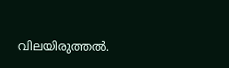വിലയിരുത്തൽ.